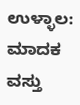ಉಳ್ಳಾಲ: ಮಾದಕ ವಸ್ತು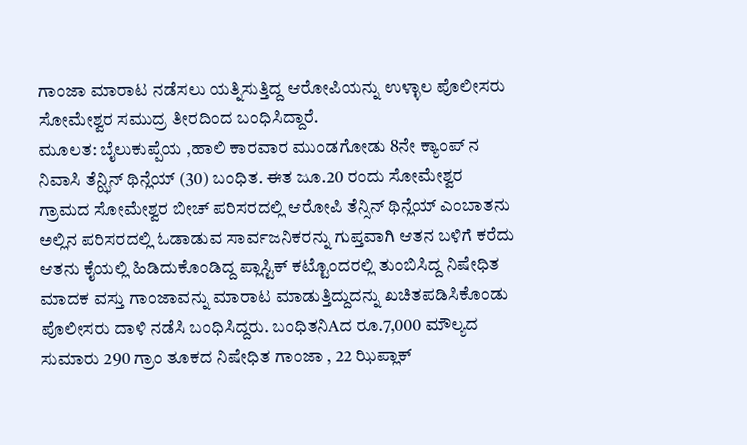ಗಾಂಜಾ ಮಾರಾಟ ನಡೆಸಲು ಯತ್ನಿಸುತ್ತಿದ್ದ ಆರೋಪಿಯನ್ನು ಉಳ್ಳಾಲ ಪೊಲೀಸರು ಸೋಮೇಶ್ವರ ಸಮುದ್ರ ತೀರದಿಂದ ಬಂಧಿಸಿದ್ದಾರೆ.
ಮೂಲತ: ಬೈಲುಕುಪ್ಪೆಯ ,ಹಾಲಿ ಕಾರವಾರ ಮುಂಡಗೋಡು 8ನೇ ಕ್ಯಾಂಪ್ ನ ನಿವಾಸಿ ತೆನ್ಝಿನ್ ಥಿನ್ಲೆಯ್ (30) ಬಂಧಿತ. ಈತ ಜೂ.20 ರಂದು ಸೋಮೇಶ್ವರ ಗ್ರಾಮದ ಸೋಮೇಶ್ವರ ಬೀಚ್ ಪರಿಸರದಲ್ಲಿ ಆರೋಪಿ ತೆನ್ಸಿನ್ ಥಿನ್ಲೆಯ್ ಎಂಬಾತನು ಅಲ್ಲಿನ ಪರಿಸರದಲ್ಲಿ ಓಡಾಡುವ ಸಾರ್ವಜನಿಕರನ್ನು ಗುಪ್ತವಾಗಿ ಆತನ ಬಳಿಗೆ ಕರೆದು ಆತನು ಕೈಯಲ್ಲಿ ಹಿಡಿದುಕೊಂಡಿದ್ದ ಪ್ಲಾಸ್ಟಿಕ್ ಕಟ್ಟೊಂದರಲ್ಲಿ ತುಂಬಿಸಿದ್ದ ನಿಷೇಧಿತ ಮಾದಕ ವಸ್ತು ಗಾಂಜಾವನ್ನು ಮಾರಾಟ ಮಾಡುತ್ತಿದ್ದುದನ್ನು ಖಚಿತಪಡಿಸಿಕೊಂಡು ಪೊಲೀಸರು ದಾಳಿ ನಡೆಸಿ ಬಂಧಿಸಿದ್ದರು. ಬಂಧಿತನಿAದ ರೂ.7,000 ಮೌಲ್ಯದ ಸುಮಾರು 290 ಗ್ರಾಂ ತೂಕದ ನಿಷೇಧಿತ ಗಾಂಜಾ , 22 ಝಿಪ್ಲಾಕ್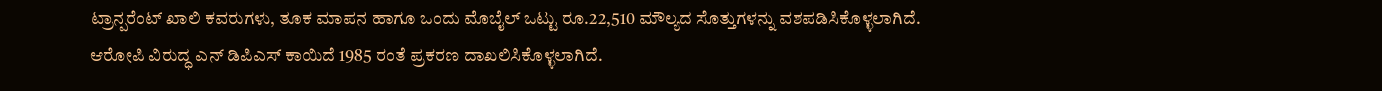ಟ್ರಾನ್ಪರೆಂಟ್ ಖಾಲಿ ಕವರುಗಳು, ತೂಕ ಮಾಪನ ಹಾಗೂ ಒಂದು ಮೊಬೈಲ್ ಒಟ್ಟು ರೂ.22,510 ಮೌಲ್ಯದ ಸೊತ್ತುಗಳನ್ನು ವಶಪಡಿಸಿಕೊಳ್ಳಲಾಗಿದೆ.
ಆರೋಪಿ ವಿರುದ್ಧ ಎನ್ ಡಿಪಿಎಸ್ ಕಾಯಿದೆ 1985 ರಂತೆ ಪ್ರಕರಣ ದಾಖಲಿಸಿಕೊಳ್ಳಲಾಗಿದೆ.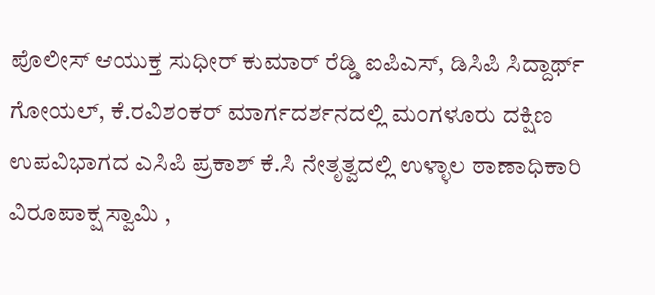ಪೊಲೀಸ್ ಆಯುಕ್ತ ಸುಧೀರ್ ಕುಮಾರ್ ರೆಡ್ಡಿ ಐಪಿಎಸ್, ಡಿಸಿಪಿ ಸಿದ್ದಾರ್ಥ್ ಗೋಯಲ್, ಕೆ.ರವಿಶಂಕರ್ ಮಾರ್ಗದರ್ಶನದಲ್ಲಿ ಮಂಗಳೂರು ದಕ್ಷಿಣ ಉಪವಿಭಾಗದ ಎಸಿಪಿ ಪ್ರಕಾಶ್ ಕೆ.ಸಿ ನೇತೃತ್ವದಲ್ಲಿ ಉಳ್ಳಾಲ ಠಾಣಾಧಿಕಾರಿ ವಿರೂಪಾಕ್ಷ ಸ್ವಾಮಿ ,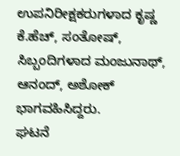ಉಪನಿರೀಕ್ಷಕರುಗಳಾದ ಕೃಷ್ಣ ಕೆ.ಹೆಚ್, ಸಂತೋಷ್, ಸಿಬ್ಬಂದಿಗಳಾದ ಮಂಜುನಾಥ್, ಆನಂದ್, ಅಶೋಕ್ ಭಾಗವಹಿಸಿದ್ದರು.
ಘಟನೆ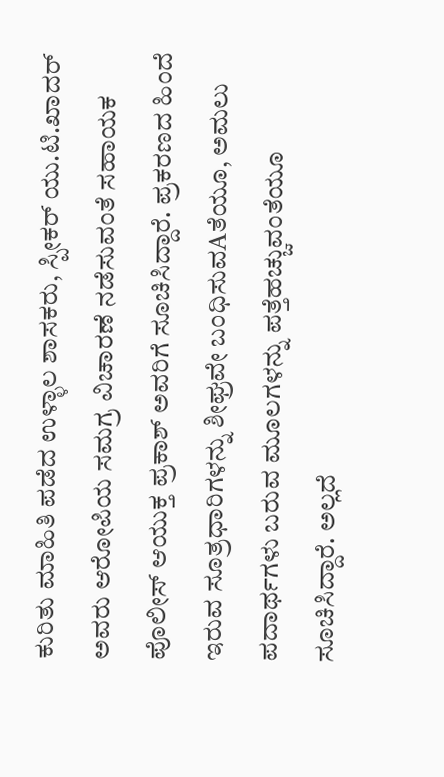ಕುರಿತು ಮಾಹಿತಿ ಪಡೆದ ಉಳ್ಳಾಲ ಶಾಸಕರು, ಸ್ಪೀಕರ್ ಯು.ಟಿ.ಖಾದರ್ ಅವರು ಆರೋಪಿಯ ಸಮಗ್ರ ವಿಚಾರಣೆ ನಡೆಸುವಂತೆ ಸಹಾಯಕ ಪೊಲೀಸ್ ಆಯುಕ್ತ ಪ್ರಕಾಶ್ ಅವರಿಗೆ ಸೂಚಿಸಿದ್ದಾರೆ. ಪ್ರಕರಣದ ಹಿಂದೆ ಇರುವ ಸೂತ್ರಧಾರಿಗಳನ್ನು ಶೀಘ್ರವೇ ಬಂಧಿಸುವAತೆಯೂ, ಅಮಲು ಪದಾರ್ಥಗಳು ಬರುವ ಮೂಲಗಳನ್ನು ಪತ್ತೆಹಚ್ಚುವಂತೆಯೂ ಸೂಚಿಸಿದ್ದಾರೆ. ಅಲ್ಲದೆ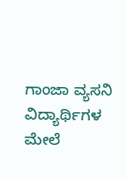ಗಾಂಜಾ ವ್ಯಸನಿ ವಿದ್ಯಾರ್ಥಿಗಳ ಮೇಲೆ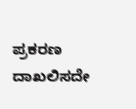ಪ್ರಕರಣ ದಾಖಲಿಸದೇ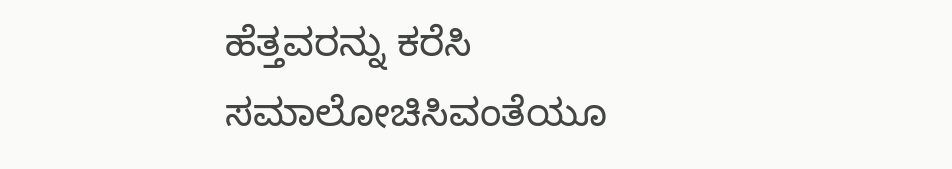ಹೆತ್ತವರನ್ನು ಕರೆಸಿ ಸಮಾಲೋಚಿಸಿವಂತೆಯೂ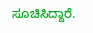ಸೂಚಿಸಿದ್ದಾರೆ.